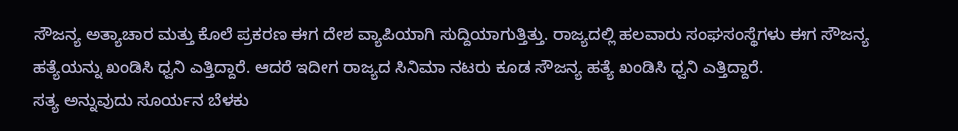ಸೌಜನ್ಯ ಅತ್ಯಾಚಾರ ಮತ್ತು ಕೊಲೆ ಪ್ರಕರಣ ಈಗ ದೇಶ ವ್ಯಾಪಿಯಾಗಿ ಸುದ್ದಿಯಾಗುತ್ತಿತ್ತು. ರಾಜ್ಯದಲ್ಲಿ ಹಲವಾರು ಸಂಘಸಂಸ್ಥೆಗಳು ಈಗ ಸೌಜನ್ಯ ಹತ್ಯೆಯನ್ನು ಖಂಡಿಸಿ ಧ್ವನಿ ಎತ್ತಿದ್ದಾರೆ. ಆದರೆ ಇದೀಗ ರಾಜ್ಯದ ಸಿನಿಮಾ ನಟರು ಕೂಡ ಸೌಜನ್ಯ ಹತ್ಯೆ ಖಂಡಿಸಿ ಧ್ವನಿ ಎತ್ತಿದ್ದಾರೆ.
ಸತ್ಯ ಅನ್ನುವುದು ಸೂರ್ಯನ ಬೆಳಕು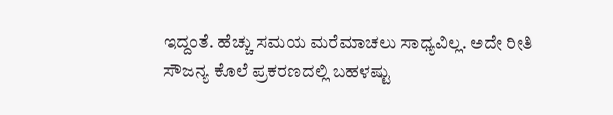ಇದ್ದಂತೆ. ಹೆಚ್ಚು ಸಮಯ ಮರೆಮಾಚಲು ಸಾಧ್ಯವಿಲ್ಲ. ಅದೇ ರೀತಿ ಸೌಜನ್ಯ ಕೊಲೆ ಪ್ರಕರಣದಲ್ಲಿ ಬಹಳಷ್ಟು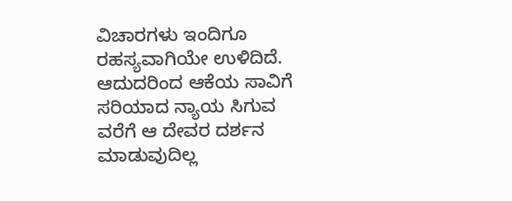ವಿಚಾರಗಳು ಇಂದಿಗೂ ರಹಸ್ಯವಾಗಿಯೇ ಉಳಿದಿದೆ. ಆದುದರಿಂದ ಆಕೆಯ ಸಾವಿಗೆ ಸರಿಯಾದ ನ್ಯಾಯ ಸಿಗುವ ವರೆಗೆ ಆ ದೇವರ ದರ್ಶನ ಮಾಡುವುದಿಲ್ಲ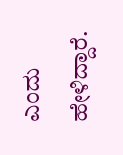ಎಂದು ಹೇಳಿದ್ದಾರೆ.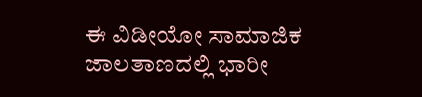ಈ ವಿಡೀಯೋ ಸಾಮಾಜಿಕ ಜಾಲತಾಣದಲ್ಲಿ ಭಾರೀ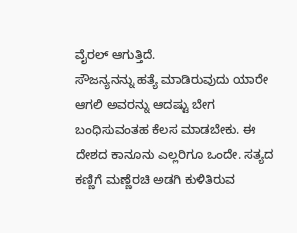ವೈರಲ್ ಆಗುತ್ತಿದೆ.
ಸೌಜನ್ಯನನ್ನು ಹತ್ಯೆ ಮಾಡಿರುವುದು ಯಾರೇ ಆಗಲಿ ಅವರನ್ನು ಆದಷ್ಟು ಬೇಗ ಬಂಧಿಸುವಂತಹ ಕೆಲಸ ಮಾಡಬೇಕು. ಈ ದೇಶದ ಕಾನೂನು ಎಲ್ಲರಿಗೂ ಒಂದೇ. ಸತ್ಯದ ಕಣ್ಣಿಗೆ ಮಣ್ಣೆರಚಿ ಅಡಗಿ ಕುಳಿತಿರುವ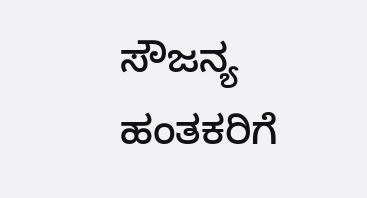ಸೌಜನ್ಯ ಹಂತಕರಿಗೆ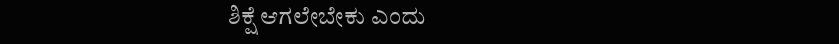ಶಿಕ್ಷೆ ಆಗಲೇಬೇಕು ಎಂದು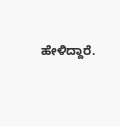ಹೇಳಿದ್ದಾರೆ.